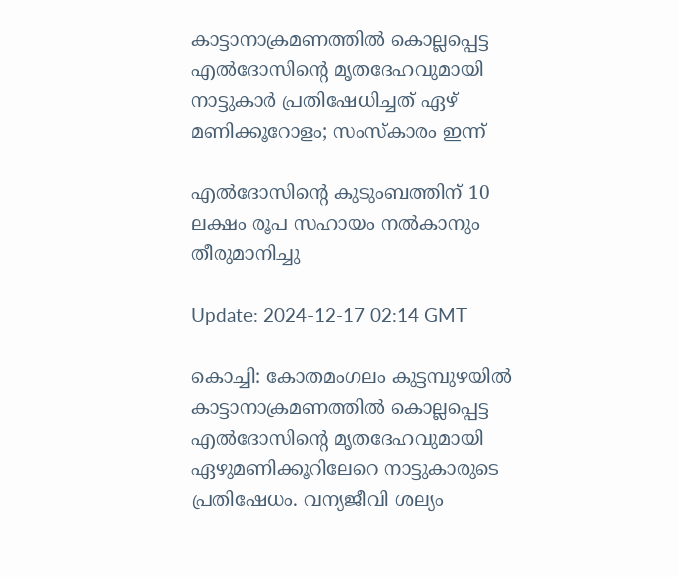കാട്ടാനാക്രമണത്തിൽ കൊല്ലപ്പെട്ട എൽദോസിന്‍റെ മൃതദേഹവുമായി നാട്ടുകാർ പ്രതിഷേധിച്ചത് ഏഴ് മണിക്കൂറോളം; സംസ്കാരം ഇന്ന്

എൽദോസിന്‍റെ കുടുംബത്തിന് 10 ലക്ഷം രൂപ സഹായം നൽകാനും തീരുമാനിച്ചു

Update: 2024-12-17 02:14 GMT

കൊച്ചി: കോതമംഗലം കുട്ടമ്പുഴയിൽ കാട്ടാനാക്രമണത്തിൽ കൊല്ലപ്പെട്ട എൽദോസിന്‍റെ മൃതദേഹവുമായി ഏഴുമണിക്കൂറിലേറെ നാട്ടുകാരുടെ പ്രതിഷേധം. വന്യജീവി ശല്യം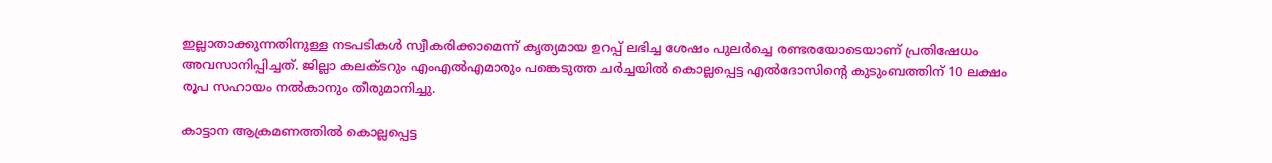ഇല്ലാതാക്കുന്നതിനുള്ള നടപടികൾ സ്വീകരിക്കാമെന്ന് കൃത്യമായ ഉറപ്പ് ലഭിച്ച ശേഷം പുലർച്ചെ രണ്ടരയോടെയാണ് പ്രതിഷേധം അവസാനിപ്പിച്ചത്. ജില്ലാ കലക്ടറും എംഎൽഎമാരും പങ്കെടുത്ത ചർച്ചയിൽ കൊല്ലപ്പെട്ട എൽദോസിന്‍റെ കുടുംബത്തിന് 10 ലക്ഷം രൂപ സഹായം നൽകാനും തീരുമാനിച്ചു.

കാട്ടാന ആക്രമണത്തിൽ കൊല്ലപ്പെട്ട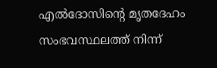എൽദോസിന്‍റെ മൃതദേഹം സംഭവസ്ഥലത്ത് നിന്ന്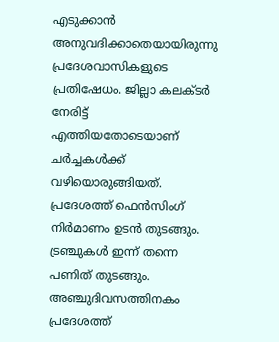എടുക്കാൻ അനുവദിക്കാതെയായിരുന്നു പ്രദേശവാസികളുടെ പ്രതിഷേധം. ജില്ലാ കലക്ടർ നേരിട്ട് എത്തിയതോടെയാണ് ചർച്ചകൾക്ക് വഴിയൊരുങ്ങിയത്. പ്രദേശത്ത് ഫെൻസിംഗ് നിർമാണം ഉടൻ തുടങ്ങും. ട്രഞ്ചുകൾ ഇന്ന് തന്നെ പണിത് തുടങ്ങും. അഞ്ചുദിവസത്തിനകം പ്രദേശത്ത്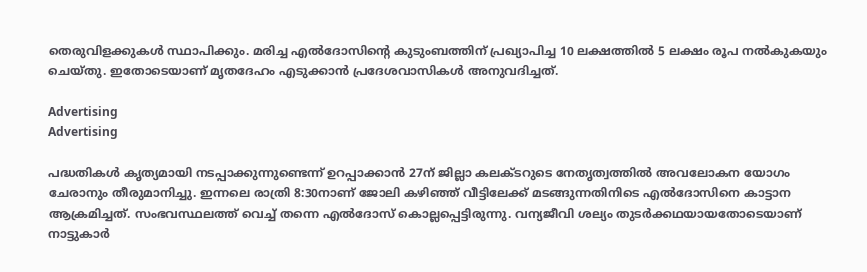തെരുവിളക്കുകൾ സ്ഥാപിക്കും. മരിച്ച എൽദോസിന്‍റെ കുടുംബത്തിന് പ്രഖ്യാപിച്ച 10 ലക്ഷത്തിൽ 5 ലക്ഷം രൂപ നൽകുകയും ചെയ്തു. ഇതോടെയാണ് മൃതദേഹം എടുക്കാൻ പ്രദേശവാസികൾ അനുവദിച്ചത്.

Advertising
Advertising

പദ്ധതികൾ കൃത്യമായി നടപ്പാക്കുന്നുണ്ടെന്ന് ഉറപ്പാക്കാൻ 27ന് ജില്ലാ കലക്ടറുടെ നേതൃത്വത്തിൽ അവലോകന യോഗം ചേരാനും തീരുമാനിച്ചു. ഇന്നലെ രാത്രി 8:30നാണ് ജോലി കഴിഞ്ഞ് വീട്ടിലേക്ക് മടങ്ങുന്നതിനിടെ എൽദോസിനെ കാട്ടാന ആക്രമിച്ചത്. സംഭവസ്ഥലത്ത് വെച്ച് തന്നെ എൽദോസ് കൊല്ലപ്പെട്ടിരുന്നു. വന്യജീവി ശല്യം തുടർക്കഥയായതോടെയാണ് നാട്ടുകാർ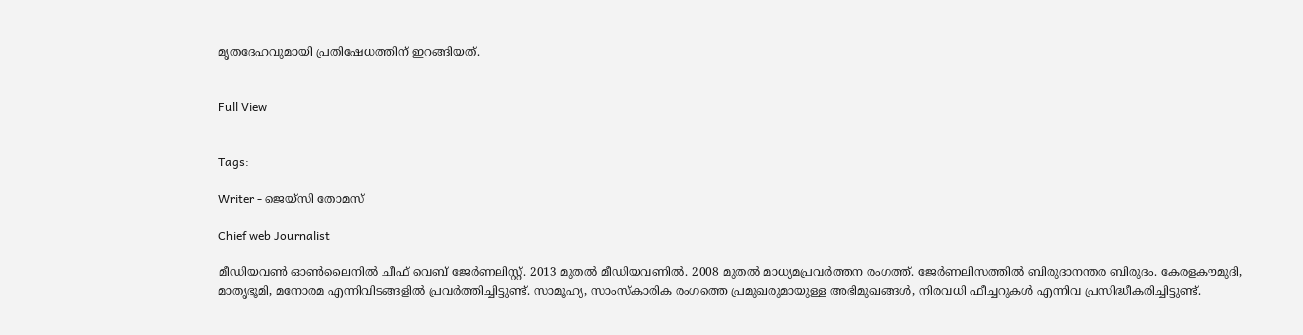മൃതദേഹവുമായി പ്രതിഷേധത്തിന് ഇറങ്ങിയത്.


Full View


Tags:

Writer - ജെയ്സി തോമസ്

Chief web Journalist

മീഡിയവൺ ഓൺലൈനിൽ ചീഫ് വെബ് ജേർണലിസ്റ്റ്. 2013 മുതൽ മീഡിയവണിൽ. 2008 മുതൽ മാധ്യമപ്രവർത്തന രംഗത്ത്. ജേർണലിസത്തിൽ ബിരുദാനന്തര ബിരുദം. കേരളകൗമുദി, മാതൃഭൂമി, മനോരമ എന്നിവിടങ്ങളിൽ പ്രവർത്തിച്ചിട്ടുണ്ട്. സാമൂഹ്യ, സാംസ്‌കാരിക രംഗത്തെ പ്രമുഖരുമായുള്ള അഭിമുഖങ്ങൾ, നിരവധി ഫീച്ചറുകൾ എന്നിവ പ്രസിദ്ധീകരിച്ചിട്ടുണ്ട്.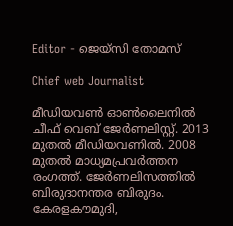Editor - ജെയ്സി തോമസ്

Chief web Journalist

മീഡിയവൺ ഓൺലൈനിൽ ചീഫ് വെബ് ജേർണലിസ്റ്റ്. 2013 മുതൽ മീഡിയവണിൽ. 2008 മുതൽ മാധ്യമപ്രവർത്തന രംഗത്ത്. ജേർണലിസത്തിൽ ബിരുദാനന്തര ബിരുദം. കേരളകൗമുദി,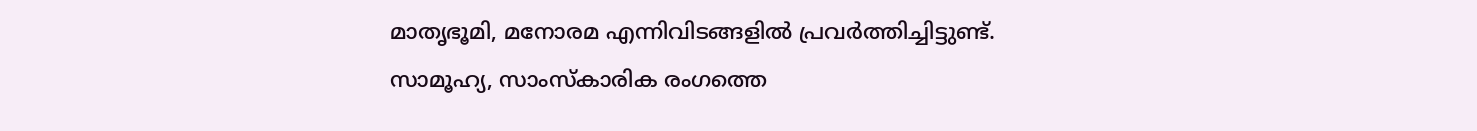മാതൃഭൂമി, മനോരമ എന്നിവിടങ്ങളിൽ പ്രവർത്തിച്ചിട്ടുണ്ട്. സാമൂഹ്യ, സാംസ്‌കാരിക രംഗത്തെ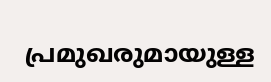പ്രമുഖരുമായുള്ള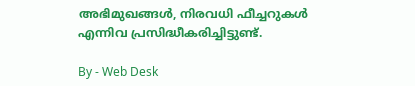അഭിമുഖങ്ങൾ, നിരവധി ഫീച്ചറുകൾ എന്നിവ പ്രസിദ്ധീകരിച്ചിട്ടുണ്ട്.

By - Web Desk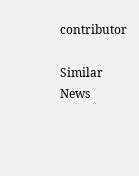contributor

Similar News